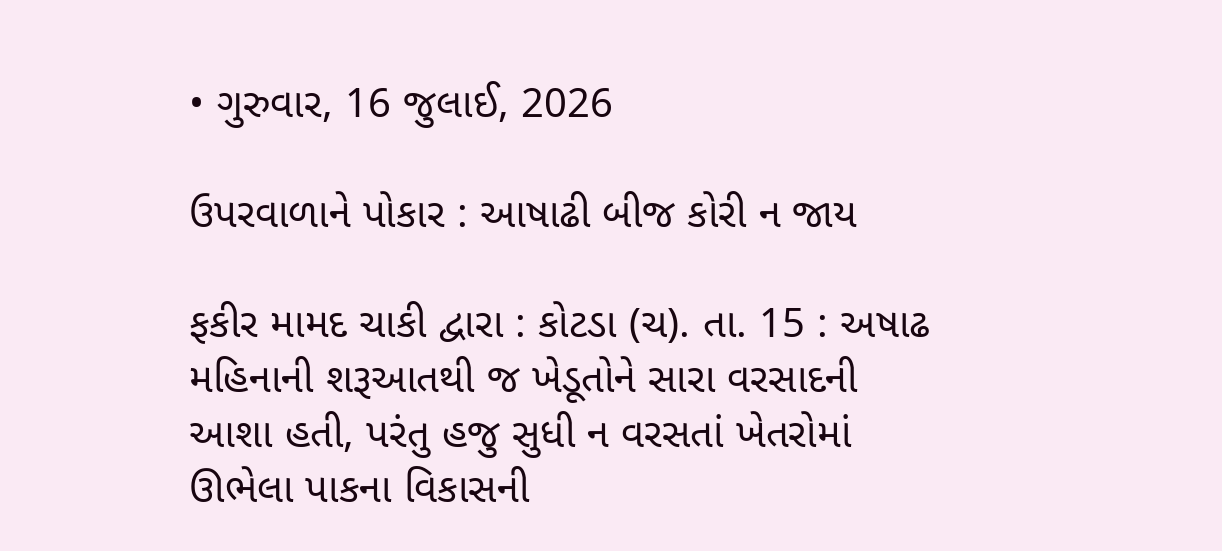• ગુરુવાર, 16 જુલાઈ, 2026

ઉપરવાળાને પોકાર : આષાઢી બીજ કોરી ન જાય

ફકીર મામદ ચાકી દ્વારા : કોટડા (ચ). તા. 15 : અષાઢ મહિનાની શરૂઆતથી જ ખેડૂતોને સારા વરસાદની આશા હતી, પરંતુ હજુ સુધી ન વરસતાં ખેતરોમાં ઊભેલા પાકના વિકાસની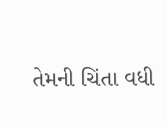તેમની ચિંતા વધી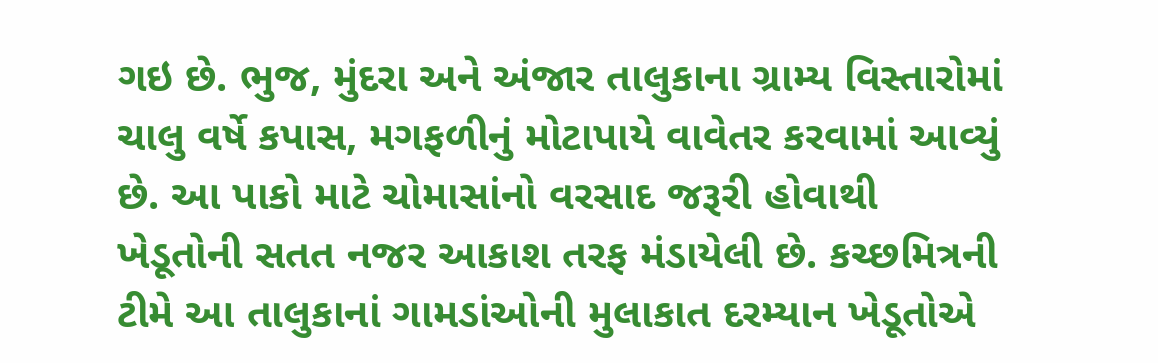ગઇ છે. ભુજ, મુંદરા અને અંજાર તાલુકાના ગ્રામ્ય વિસ્તારોમાં ચાલુ વર્ષે કપાસ, મગફળીનું મોટાપાયે વાવેતર કરવામાં આવ્યું છે. આ પાકો માટે ચોમાસાંનો વરસાદ જરૂરી હોવાથી ખેડૂતોની સતત નજર આકાશ તરફ મંડાયેલી છે. કચ્છમિત્રની ટીમે આ તાલુકાનાં ગામડાંઓની મુલાકાત દરમ્યાન ખેડૂતોએ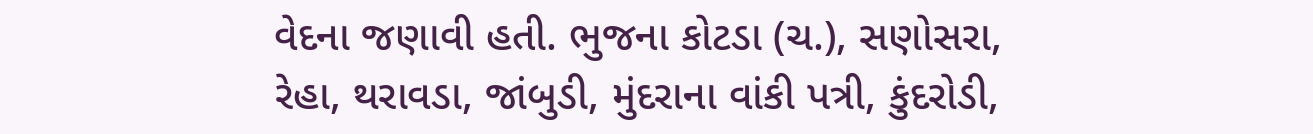વેદના જણાવી હતી. ભુજના કોટડા (ચ.), સણોસરા, રેહા, થરાવડા, જાંબુડી, મુંદરાના વાંકી પત્રી, કુંદરોડી,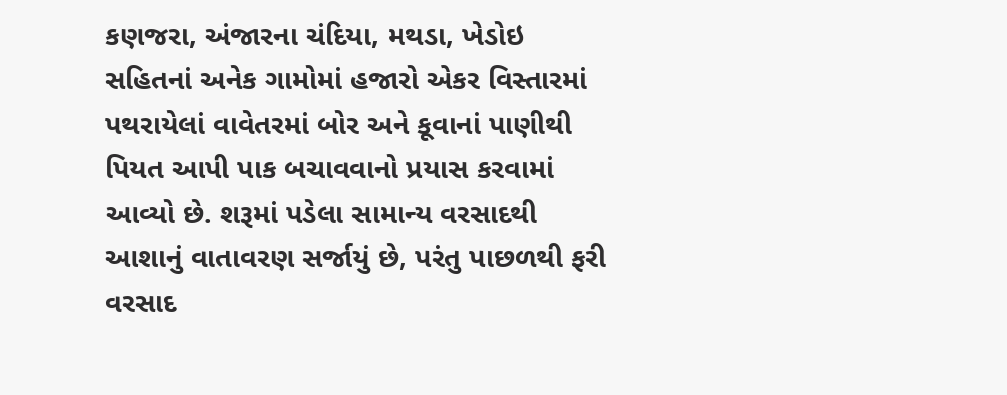કણજરા, અંજારના ચંદિયા, મથડા, ખેડોઇ સહિતનાં અનેક ગામોમાં હજારો એકર વિસ્તારમાં પથરાયેલાં વાવેતરમાં બોર અને કૂવાનાં પાણીથી પિયત આપી પાક બચાવવાનો પ્રયાસ કરવામાં આવ્યો છે. શરૂમાં પડેલા સામાન્ય વરસાદથી આશાનું વાતાવરણ સર્જાયું છે, પરંતુ પાછળથી ફરી વરસાદ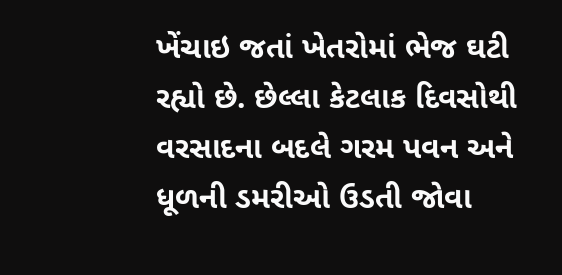ખેંચાઇ જતાં ખેતરોમાં ભેજ ઘટી રહ્યો છે. છેલ્લા કેટલાક દિવસોથી  વરસાદના બદલે ગરમ પવન અને ધૂળની ડમરીઓ ઉડતી જોવા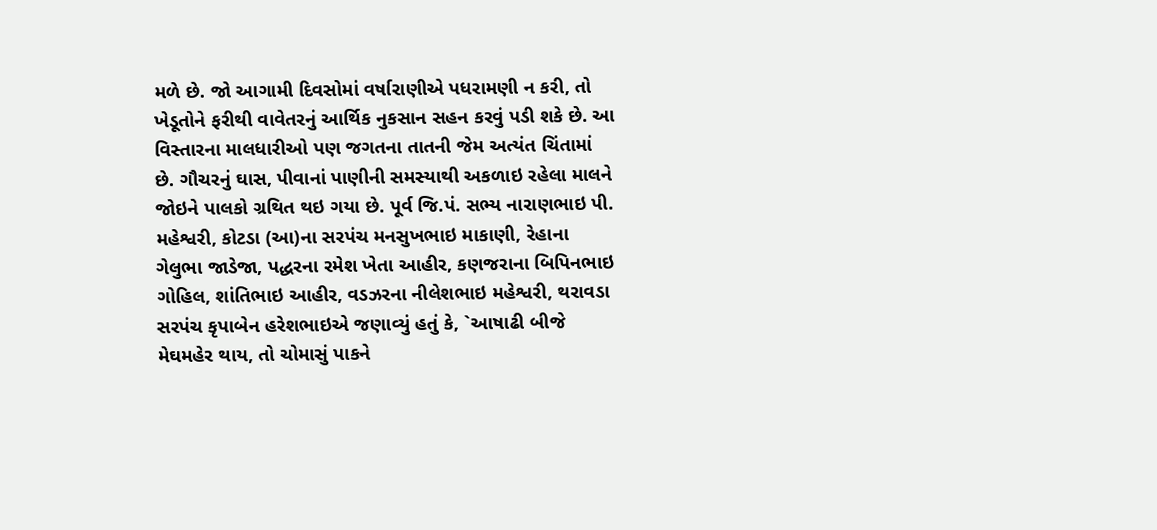મળે છે. જો આગામી દિવસોમાં વર્ષારાણીએ પધરામણી ન કરી, તો ખેડૂતોને ફરીથી વાવેતરનું આર્થિક નુકસાન સહન કરવું પડી શકે છે. આ વિસ્તારના માલધારીઓ પણ જગતના તાતની જેમ અત્યંત ચિંતામાં છે. ગૌચરનું ઘાસ, પીવાનાં પાણીની સમસ્યાથી અકળાઇ રહેલા માલને જોઇને પાલકો ગ્રથિત થઇ ગયા છે. પૂર્વ જિ.પં. સભ્ય નારાણભાઇ પી. મહેશ્વરી, કોટડા (આ)ના સરપંચ મનસુખભાઇ માકાણી, રેહાના ગેલુભા જાડેજા, પદ્ધરના રમેશ ખેતા આહીર, કણજરાના બિપિનભાઇ ગોહિલ, શાંતિભાઇ આહીર, વડઝરના નીલેશભાઇ મહેશ્વરી, થરાવડા સરપંચ કૃપાબેન હરેશભાઇએ જણાવ્યું હતું કે, `આષાઢી બીજે મેઘમહેર થાય, તો ચોમાસું પાકને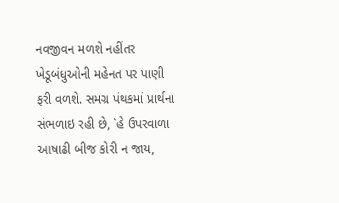નવજીવન મળશે નહીંતર ખેડૂબંધુઓની મહેનત પર પાણી ફરી વળશે. સમગ્ર પંથકમાં પ્રાર્થના સંભળાઇ રહી છે, `હે ઉપરવાળા આષાઢી બીજ કોરી ન જાય,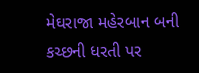મેઘરાજા મહેરબાન બની કચ્છની ધરતી પર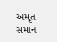અમૃત સમાન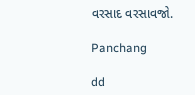વરસાદ વરસાવજો.

Panchang

dd